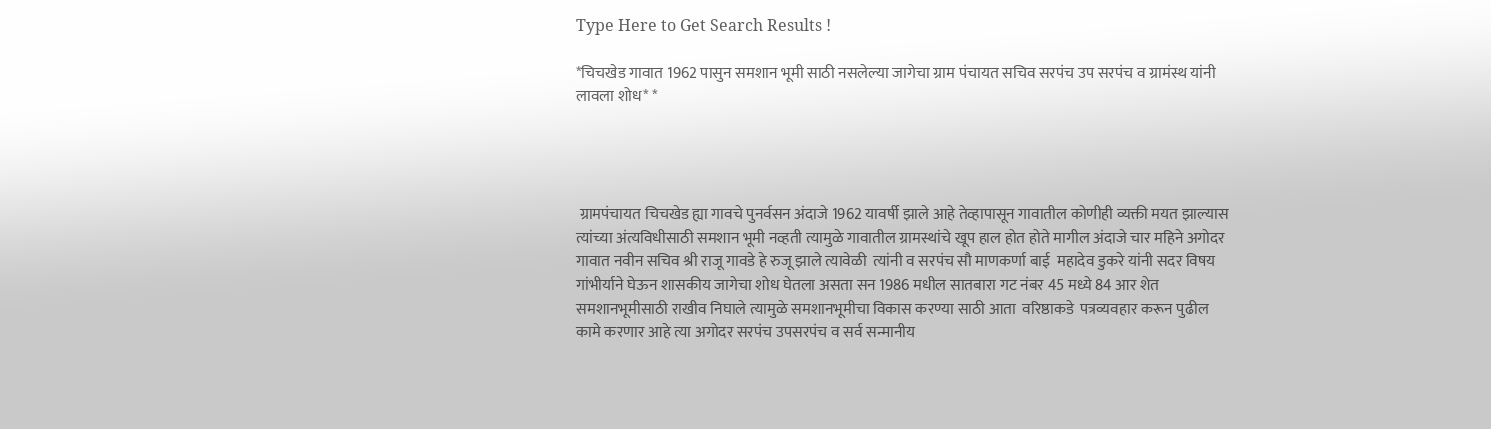Type Here to Get Search Results !

*चिचखेड गावात 1962 पासुन समशान भूमी साठी नसलेल्या जागेचा ग्राम पंचायत सचिव सरपंच उप सरपंच व ग्रामंस्थ यांनी लावला शोध* *




 ग्रामपंचायत चिचखेड ह्या गावचे पुनर्वसन अंदाजे 1962 यावर्षी झाले आहे तेव्हापासून गावातील कोणीही व्यक्ती मयत झाल्यास त्यांच्या अंत्यविधीसाठी समशान भूमी नव्हती त्यामुळे गावातील ग्रामस्थांचे खूप हाल होत होते मागील अंदाजे चार महिने अगोदर गावात नवीन सचिव श्री राजू गावडे हे रुजू झाले त्यावेळी  त्यांनी व सरपंच सौ माणकर्णा बाई  महादेव डुकरे यांनी सदर विषय गांभीर्याने घेऊन शासकीय जागेचा शोध घेतला असता सन 1986 मधील सातबारा गट नंबर 45 मध्ये 84 आर शेत समशानभूमीसाठी राखीव निघाले त्यामुळे समशानभूमीचा विकास करण्या साठी आता  वरिष्ठाकडे  पत्रव्यवहार करून पुढील कामे करणार आहे त्या अगोदर सरपंच उपसरपंच व सर्व सन्मानीय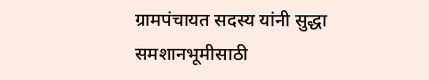ग्रामपंचायत सदस्य यांनी सुद्धा समशानभूमीसाठी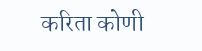करिता कोणी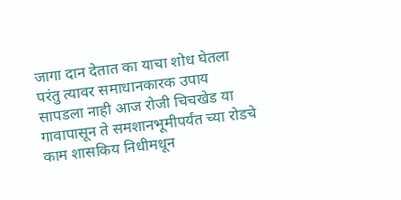जागा दान देतात का याचा शोध घेतला परंतु त्यावर समाधानकारक उपाय सापडला नाही आज रोजी चिचखेड या गावापासून ते समशानभूमीपर्यंत च्या रोडचे काम शासकिय निधीमधून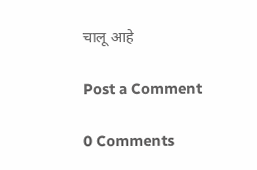चालू आहे

Post a Comment

0 Comments